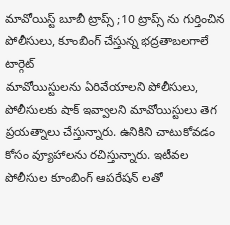మావోయిస్ట్ బూబీ ట్రాప్స్ ;10 ట్రాప్స్ ను గుర్తించిన పోలీసులు, కూంబింగ్ చేస్తున్న భద్రతాబలగాలే టార్గెట్
మావోయిస్టులను ఏరివేయాలని పోలీసులు, పోలీసులకు షాక్ ఇవ్వాలని మావోయిస్టులు తెగ ప్రయత్నాలు చేస్తున్నారు. ఉనికిని చాటుకోవడం కోసం వ్యూహాలను రచిస్తున్నారు. ఇటీవల పోలీసుల కూంబింగ్ ఆపరేషన్ లతో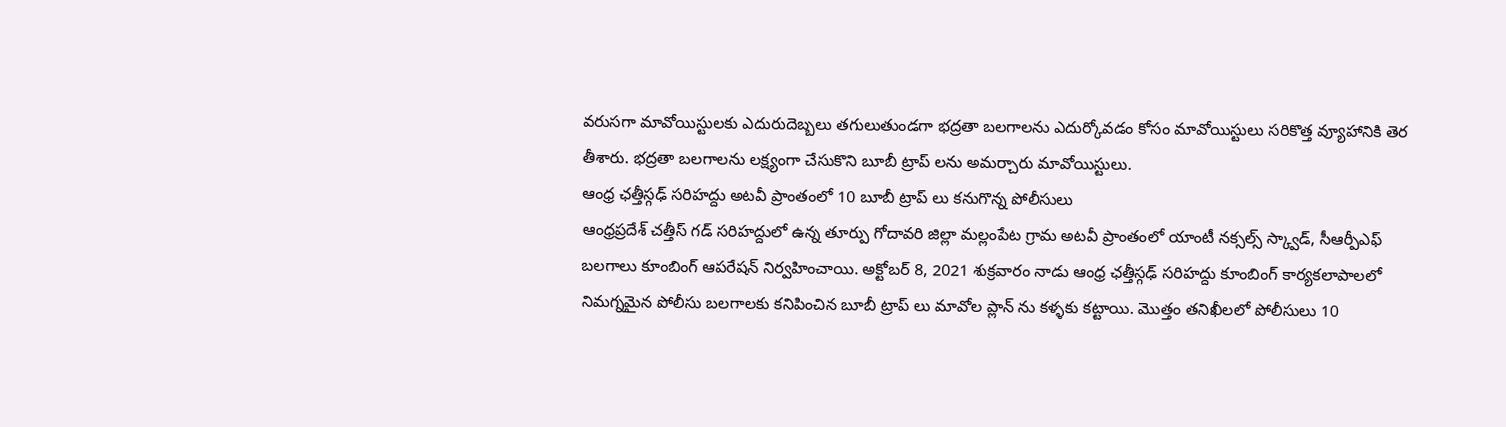వరుసగా మావోయిస్టులకు ఎదురుదెబ్బలు తగులుతుండగా భద్రతా బలగాలను ఎదుర్కోవడం కోసం మావోయిస్టులు సరికొత్త వ్యూహానికి తెర తీశారు. భద్రతా బలగాలను లక్ష్యంగా చేసుకొని బూబీ ట్రాప్ లను అమర్చారు మావోయిస్టులు.
ఆంధ్ర ఛత్తీస్గఢ్ సరిహద్దు అటవీ ప్రాంతంలో 10 బూబీ ట్రాప్ లు కనుగొన్న పోలీసులు
ఆంధ్రప్రదేశ్ చత్తీస్ గడ్ సరిహద్దులో ఉన్న తూర్పు గోదావరి జిల్లా మల్లంపేట గ్రామ అటవీ ప్రాంతంలో యాంటీ నక్సల్స్ స్క్వాడ్, సీఆర్పీఎఫ్ బలగాలు కూంబింగ్ ఆపరేషన్ నిర్వహించాయి. అక్టోబర్ 8, 2021 శుక్రవారం నాడు ఆంధ్ర ఛత్తీస్గఢ్ సరిహద్దు కూంబింగ్ కార్యకలాపాలలో నిమగ్నమైన పోలీసు బలగాలకు కనిపించిన బూబీ ట్రాప్ లు మావోల ప్లాన్ ను కళ్ళకు కట్టాయి. మొత్తం తనిఖీలలో పోలీసులు 10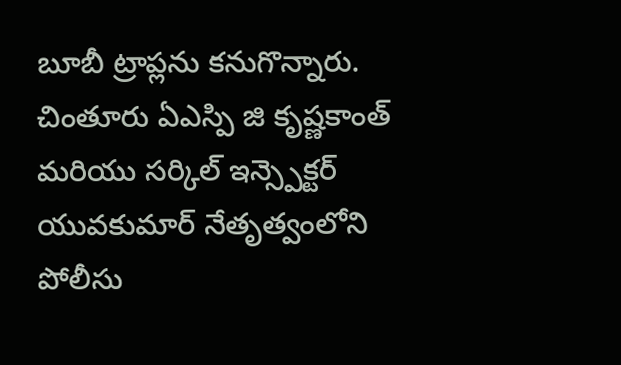బూబీ ట్రాప్లను కనుగొన్నారు. చింతూరు ఏఎస్పి జి కృష్ణకాంత్ మరియు సర్కిల్ ఇన్స్పెక్టర్ యువకుమార్ నేతృత్వంలోని పోలీసు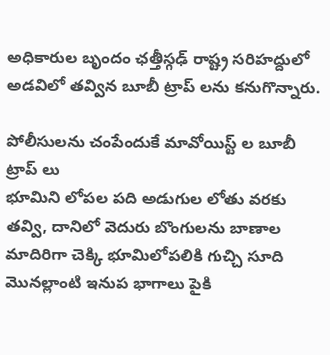అధికారుల బృందం ఛత్తీస్గఢ్ రాష్ట్ర సరిహద్దులో అడవిలో తవ్విన బూబీ ట్రాప్ లను కనుగొన్నారు.

పోలీసులను చంపేందుకే మావోయిస్ట్ ల బూబీ ట్రాప్ లు
భూమిని లోపల పది అడుగుల లోతు వరకు తవ్వి, దానిలో వెదురు బొంగులను బాణాల మాదిరిగా చెక్కి భూమిలోపలికి గుచ్చి సూది మొనల్లాంటి ఇనుప భాగాలు పైకి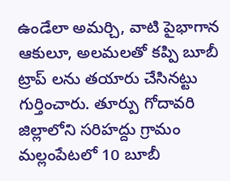ఉండేలా అమర్చి, వాటి పైభాగాన ఆకులూ, అలమలతో కప్పి బూబీ ట్రాప్ లను తయారు చేసినట్టు గుర్తించారు. తూర్పు గోదావరి జిల్లాలోని సరిహద్దు గ్రామం మల్లంపేటలో 10 బూబీ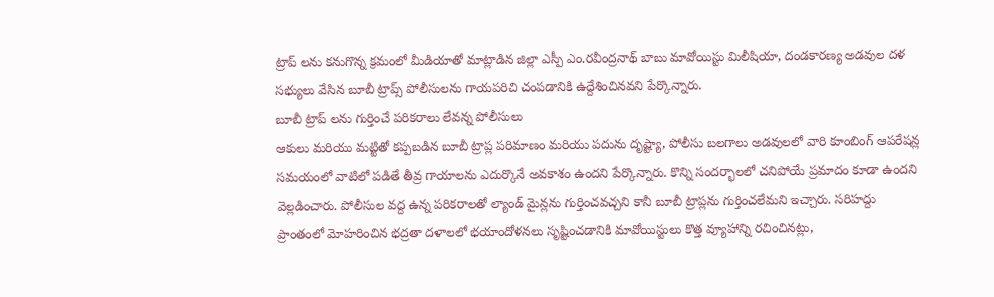ట్రాప్ లను కనుగొన్న క్రమంలో మీడియాతో మాట్లాడిన జిల్లా ఎస్పీ ఎం.రవీంద్రనాథ్ బాబు మావోయిస్టు మిలీషియా, దండకారణ్య అడవుల దళ సభ్యులు వేసిన బూబీ ట్రాప్స్ పోలీసులను గాయపరిచి చంపడానికి ఉద్దేశించినవని పేర్కొన్నారు.
బూబీ ట్రాప్ లను గుర్తించే పరికరాలు లేవన్న పోలీసులు
ఆకులు మరియు మట్టితో కప్పబడిన బూబీ ట్రాప్ల పరిమాణం మరియు పదును దృష్ట్యా, పోలీసు బలగాలు అడవులలో వారి కూంబింగ్ ఆపరేషన్ల సమయంలో వాటిలో పడితే తీవ్ర గాయాలను ఎదుర్కొనే అవకాశం ఉందని పేర్కొన్నారు. కొన్ని సందర్భాలలో చనిపోయే ప్రమాదం కూడా ఉందని వెల్లడించారు. పోలీసుల వద్ద ఉన్న పరికరాలతో ల్యాండ్ మైన్లను గుర్తించవచ్చని కానీ బూబీ ట్రాప్లను గుర్తించలేమని ఇచ్చారు. సరిహద్దు ప్రాంతంలో మోహరించిన భద్రతా దళాలలో భయాందోళనలు సృష్టించడానికి మావోయిస్టులు కొత్త వ్యూహాన్ని రచించినట్లు,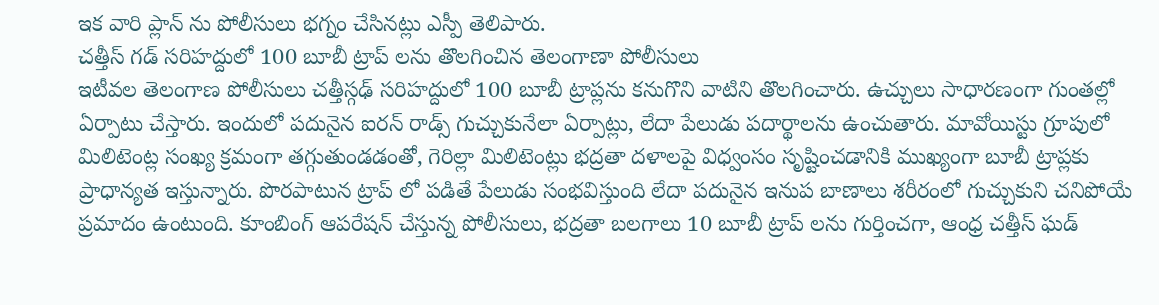ఇక వారి ప్లాన్ ను పోలీసులు భగ్నం చేసినట్లు ఎస్పీ తెలిపారు.
చత్తీస్ గడ్ సరిహద్దులో 100 బూబీ ట్రాప్ లను తొలగించిన తెలంగాణా పోలీసులు
ఇటీవల తెలంగాణ పోలీసులు చత్తీస్గఢ్ సరిహద్దులో 100 బూబీ ట్రాప్లను కనుగొని వాటిని తొలగించారు. ఉచ్చులు సాధారణంగా గుంతల్లో ఏర్పాటు చేస్తారు. ఇందులో పదునైన ఐరన్ రాడ్స్ గుచ్చుకునేలా ఏర్పాట్లు, లేదా పేలుడు పదార్థాలను ఉంచుతారు. మావోయిస్టు గ్రూపులో మిలిటెంట్ల సంఖ్య క్రమంగా తగ్గుతుండడంతో, గెరిల్లా మిలిటెంట్లు భద్రతా దళాలపై విధ్వంసం సృష్టించడానికి ముఖ్యంగా బూబీ ట్రాప్లకు ప్రాధాన్యత ఇస్తున్నారు. పొరపాటున ట్రాప్ లో పడితే పేలుడు సంభవిస్తుంది లేదా పదునైన ఇనుప బాణాలు శరీరంలో గుచ్చుకుని చనిపోయే ప్రమాదం ఉంటుంది. కూంబింగ్ ఆపరేషన్ చేస్తున్న పోలీసులు, భద్రతా బలగాలు 10 బూబీ ట్రాప్ లను గుర్తించగా, ఆంధ్ర చత్తీస్ ఘడ్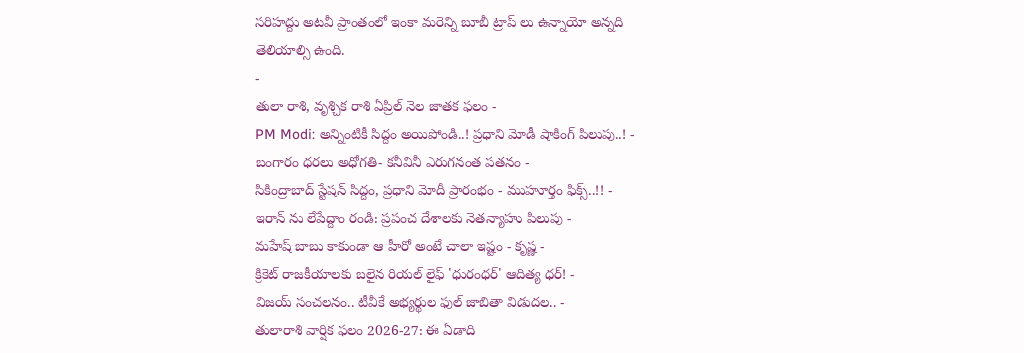సరిహద్దు అటవీ ప్రాంతంలో ఇంకా మరెన్ని బూబీ ట్రాప్ లు ఉన్నాయో అన్నది తెలియాల్సి ఉంది.
-
తులా రాశి, వృశ్చిక రాశి ఏప్రిల్ నెల జాతక ఫలం -
PM Modi: అన్నింటికీ సిద్దం అయిపోండి..! ప్రధాని మోడీ షాకింగ్ పిలుపు..! -
బంగారం ధరలు అధోగతి- కనీవినీ ఎరుగనంత పతనం -
సికింద్రాబాద్ స్టేషన్ సిద్దం, ప్రధాని మోదీ ప్రారంభం - ముహూర్తం ఫిక్స్..!! -
ఇరాన్ ను లేపేద్దాం రండి: ప్రపంచ దేశాలకు నెతన్యాహు పిలుపు -
మహేష్ బాబు కాకుండా ఆ హీరో అంటే చాలా ఇష్టం - కృష్ణ -
క్రికెట్ రాజకీయాలకు బలైన రియల్ లైఫ్ 'ధురంధర్' ఆదిత్య ధర్! -
విజయ్ సంచలనం.. టీవీకే అభ్యర్థుల ఫుల్ జాబితా విడుదల.. -
తులారాశి వార్షిక ఫలం 2026-27: ఈ ఏడాది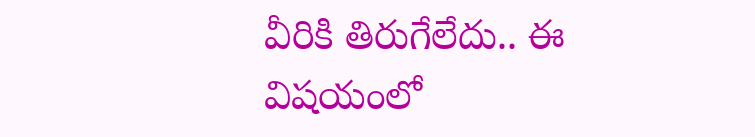వీరికి తిరుగేలేదు.. ఈ విషయంలో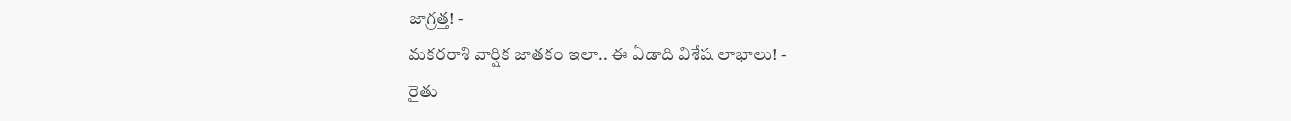జాగ్రత్త! -
మకరరాశి వార్షిక జాతకం ఇలా.. ఈ ఏడాది విశేష లాభాలు! -
రైతు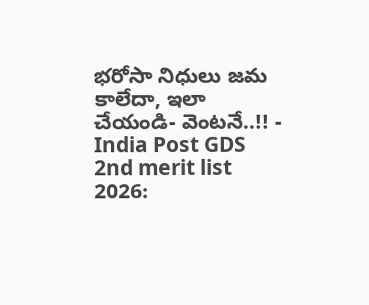భరోసా నిధులు జమ కాలేదా, ఇలా చేయండి- వెంటనే..!! -
India Post GDS 2nd merit list 2026: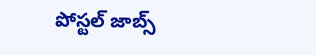పోస్టల్ జాబ్స్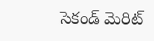సెకండ్ మెరిట్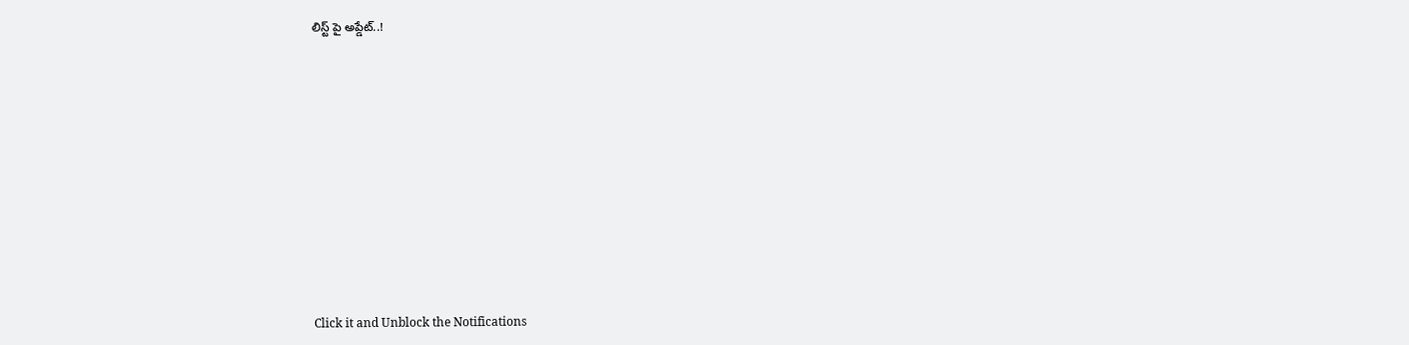లిస్ట్ పై అప్డేట్..!












Click it and Unblock the Notifications